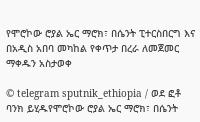የሞሮኮው ሮያል ኤር ማሮክ፣ በሴንት ፒተርስበርግ እና በአዲስ አበባ መካከል የቀጥታ በረራ ለመጀመር ማቀዱን አስታወቀ

© telegram sputnik_ethiopia / ወደ ፎቶ ባንክ ይሂዱየሞሮኮው ሮያል ኤር ማሮክ፣ በሴንት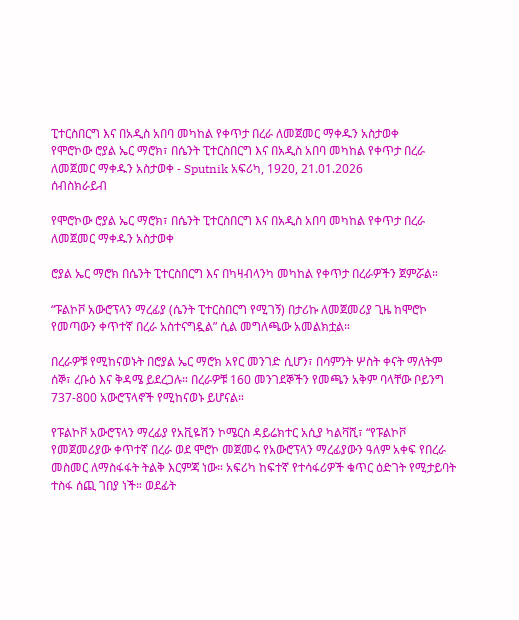ፒተርስበርግ እና በአዲስ አበባ መካከል የቀጥታ በረራ ለመጀመር ማቀዱን አስታወቀ
የሞሮኮው ሮያል ኤር ማሮክ፣ በሴንት ፒተርስበርግ እና በአዲስ አበባ መካከል የቀጥታ በረራ ለመጀመር ማቀዱን አስታወቀ - Sputnik አፍሪካ, 1920, 21.01.2026
ሰብስክራይብ

የሞሮኮው ሮያል ኤር ማሮክ፣ በሴንት ፒተርስበርግ እና በአዲስ አበባ መካከል የቀጥታ በረራ ለመጀመር ማቀዱን አስታወቀ

ሮያል ኤር ማሮክ በሴንት ፒተርስበርግ እና በካዛብላንካ መካከል የቀጥታ በረራዎችን ጀምሯል።

“ፑልኮቮ አውሮፕላን ማረፊያ (ሴንት ፒተርስበርግ የሚገኝ) በታሪኩ ለመጀመሪያ ጊዜ ከሞሮኮ የመጣውን ቀጥተኛ በረራ አስተናግዷል” ሲል መግለጫው አመልክቷል።

በረራዎቹ የሚከናወኑት በሮያል ኤር ማሮክ አየር መንገድ ሲሆን፣ በሳምንት ሦስት ቀናት ማለትም ሰኞ፣ ረቡዕ እና ቅዳሜ ይደረጋሉ። በረራዎቹ 160 መንገደኞችን የመጫን አቅም ባላቸው ቦይንግ 737-800 አውሮፕላኖች የሚከናወኑ ይሆናል።

የፑልኮቮ አውሮፕላን ማረፊያ የአቪዬሽን ኮሜርስ ዳይሬክተር አሲያ ካልቫሺ፣ “የፑልኮቮ የመጀመሪያው ቀጥተኛ በረራ ወደ ሞሮኮ መጀመሩ የአውሮፕላን ማረፊያውን ዓለም አቀፍ የበረራ መስመር ለማስፋፋት ትልቅ እርምጃ ነው። አፍሪካ ከፍተኛ የተሳፋሪዎች ቁጥር ዕድገት የሚታይባት ተስፋ ሰጪ ገበያ ነች። ወደፊት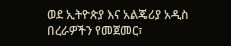ወደ ኢትዮጵያ እና አልጄሪያ አዲስ በረራዎችን የመጀመር፣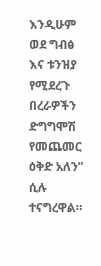እንዲሁም ወደ ግብፅ እና ቱንዝያ የሚደረጉ በረራዎችን ድግግሞሽ የመጨመር ዕቅድ አለን” ሲሉ ተናግረዋል።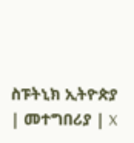ስፑትኒክ ኢትዮጵያ | መተግበሪያ | X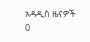አዳዲስ ዜናዎች
0